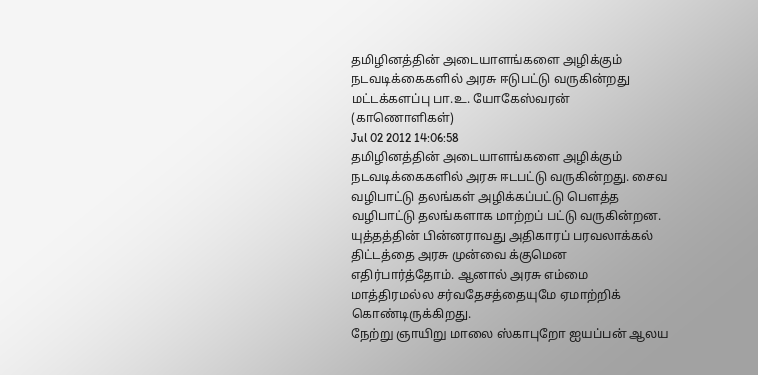தமிழினத்தின் அடையாளங்களை அழிக்கும் நடவடிக்கைகளில் அரசு ஈடுபட்டு வருகின்றது மட்டக்களப்பு பா.உ. யோகேஸ்வரன் (காணொளிகள்)
Jul 02 2012 14:06:58
தமிழினத்தின் அடையாளங்களை அழிக்கும் நடவடிக்கைகளில் அரசு ஈடபட்டு வருகின்றது. சைவ வழிபாட்டு தலங்கள் அழிக்கப்பட்டு பௌத்த வழிபாட்டு தலங்களாக மாற்றப் பட்டு வருகின்றன. யுத்தத்தின் பின்னராவது அதிகாரப் பரவலாக்கல் திட்டத்தை அரசு முன்வை க்குமென எதிர்பார்த்தோம். ஆனால் அரசு எம்மை மாத்திரமல்ல சர்வதேசத்தையுமே ஏமாற்றிக் கொண்டிருக்கிறது.
நேற்று ஞாயிறு மாலை ஸ்காபுறோ ஐயப்பன் ஆலய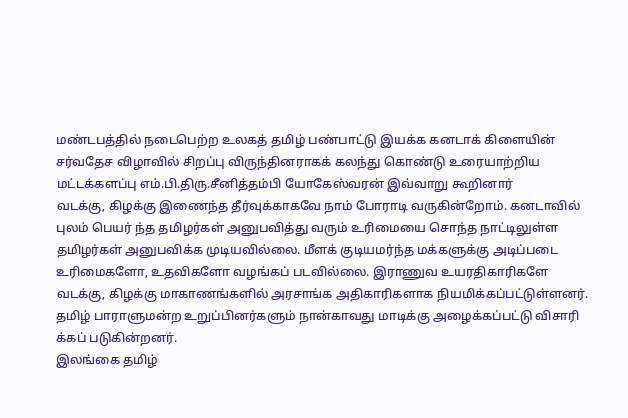மண்டபத்தில் நடைபெற்ற உலகத் தமிழ் பண்பாட்டு இயக்க கனடாக் கிளையின் சர்வதேச விழாவில் சிறப்பு விருந்தினராகக் கலந்து கொண்டு உரையாற்றிய மட்டக்களப்பு எம்.பி.திரு.சீனித்தம்பி யோகேஸ்வரன் இவ்வாறு கூறினார்
வடக்கு, கிழக்கு இணைந்த தீர்வுக்காகவே நாம் போராடி வருகின்றோம். கனடாவில் புலம் பெயர் ந்த தமிழர்கள் அனுபவித்து வரும் உரிமையை சொந்த நாட்டிலுள்ள தமிழர்கள் அனுபவிக்க முடியவில்லை. மீளக் குடியமர்ந்த மக்களுக்கு அடிப்படை உரிமைகளோ, உதவிகளோ வழங்கப் படவில்லை. இராணுவ உயரதிகாரிகளே வடக்கு, கிழக்கு மாகாணங்களில் அரசாங்க அதிகாரிகளாக நியமிக்கப்பட்டுள்ளனர். தமிழ் பாராளுமன்ற உறுப்பினர்களும் நான்காவது மாடிக்கு அழைக்கப்பட்டு விசாரி க்கப் படுகின்றனர்.
இலங்கை தமிழ்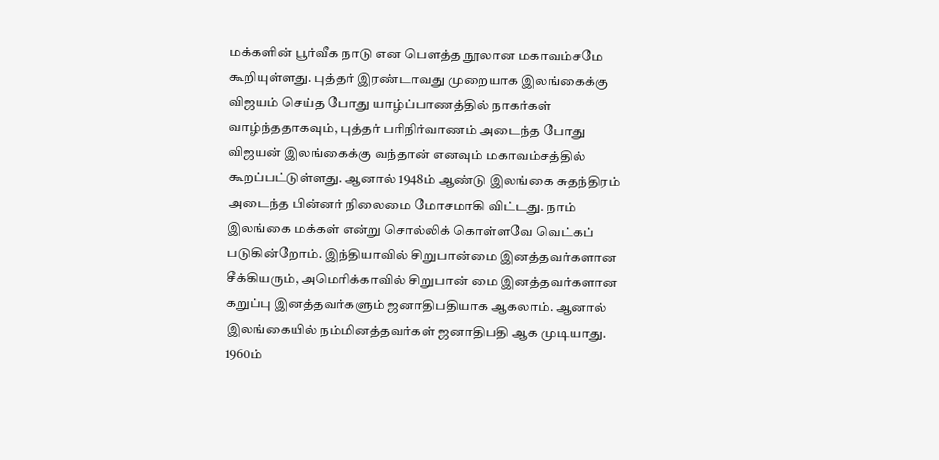மக்களின் பூர்வீக நாடு என பௌத்த நூலான மகாவம்சமே கூறியுள்ளது. புத்தர் இரண்டாவது முறையாக இலங்கைக்கு விஜயம் செய்த போது யாழ்ப்பாணத்தில் நாகர்கள் வாழ்ந்ததாகவும், புத்தர் பரிநிர்வாணம் அடைந்த போது விஜயன் இலங்கைக்கு வந்தான் எனவும் மகாவம்சத்தில் கூறப்பட்டுள்ளது. ஆனால் 1948ம் ஆண்டு இலங்கை சுதந்திரம் அடைந்த பின்னர் நிலைமை மோசமாகி விட்டது. நாம் இலங்கை மக்கள் என்று சொல்லிக் கொள்ளவே வெட்கப் படுகின்றோம். இந்தியாவில் சிறுபான்மை இனத்தவர்களான சீக்கியரும், அமெரிக்காவில் சிறுபான் மை இனத்தவர்களான கறுப்பு இனத்தவர்களும் ஜனாதிபதியாக ஆகலாம். ஆனால் இலங்கையில் நம்மினத்தவர்கள் ஜனாதிபதி ஆக முடியாது. 1960ம்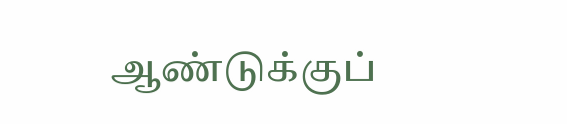ஆண்டுக்குப்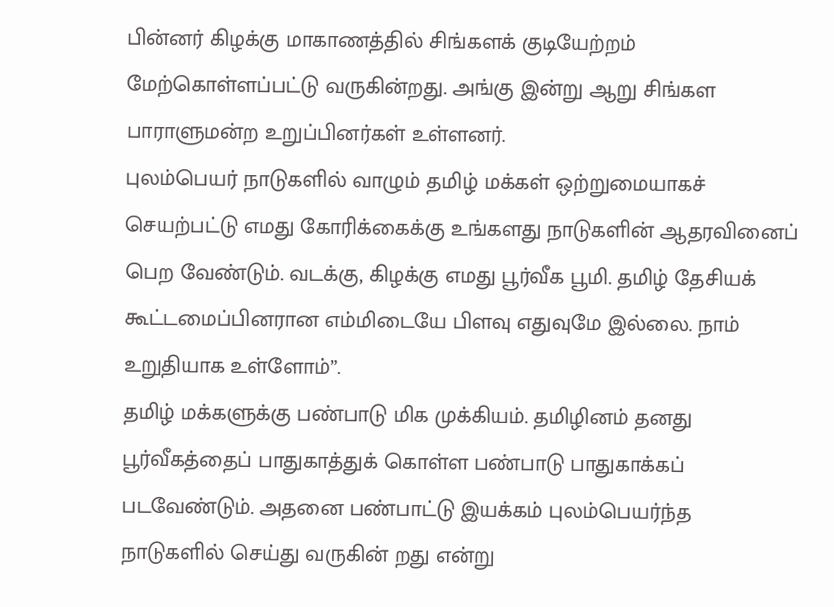பின்னர் கிழக்கு மாகாணத்தில் சிங்களக் குடியேற்றம் மேற்கொள்ளப்பட்டு வருகின்றது. அங்கு இன்று ஆறு சிங்கள பாராளுமன்ற உறுப்பினர்கள் உள்ளனர்.
புலம்பெயர் நாடுகளில் வாழும் தமிழ் மக்கள் ஒற்றுமையாகச் செயற்பட்டு எமது கோரிக்கைக்கு உங்களது நாடுகளின் ஆதரவினைப் பெற வேண்டும். வடக்கு, கிழக்கு எமது பூர்வீக பூமி. தமிழ் தேசியக் கூட்டமைப்பினரான எம்மிடையே பிளவு எதுவுமே இல்லை. நாம் உறுதியாக உள்ளோம்”.
தமிழ் மக்களுக்கு பண்பாடு மிக முக்கியம். தமிழினம் தனது பூர்வீகத்தைப் பாதுகாத்துக் கொள்ள பண்பாடு பாதுகாக்கப் படவேண்டும். அதனை பண்பாட்டு இயக்கம் புலம்பெயர்ந்த நாடுகளில் செய்து வருகின் றது என்று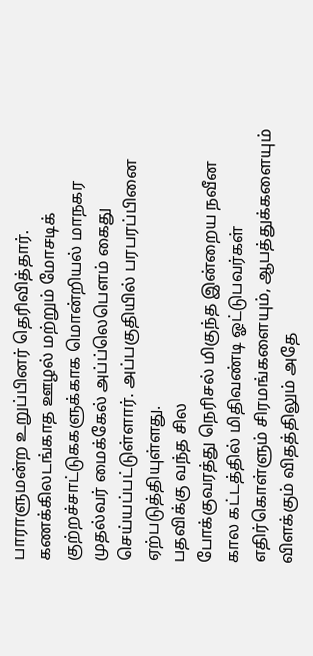பாராளுமன்ற உறுப்பினர் தெரிவித்தார்.
கணக்கிலடங்காத ஊழல் மற்றும் மோசடிக் குற்றச்சாட்டுககளுக்காக மொன்றியல் மாநகர முதல்வர் மைக்கேல் அப்ப்லெபௌம் கைது செய்யப்பட்டுள்ளார். அப்பகுதியில் பரபரப்பினை ஏற்படுத்தியுள்ளது.
பதவிக்கு வந்த சில
போக்குவரத்து நெரிசல் மிகுந்த இன்றைய நவீன கால கட்டத்தில் மிதிவண்டி ஓட்டுபவர்கள் எதிர்கொள்ளும் சிரமங்களையும், ஆபத்துக்களையும் விளக்கும் விதத்திலும் அதே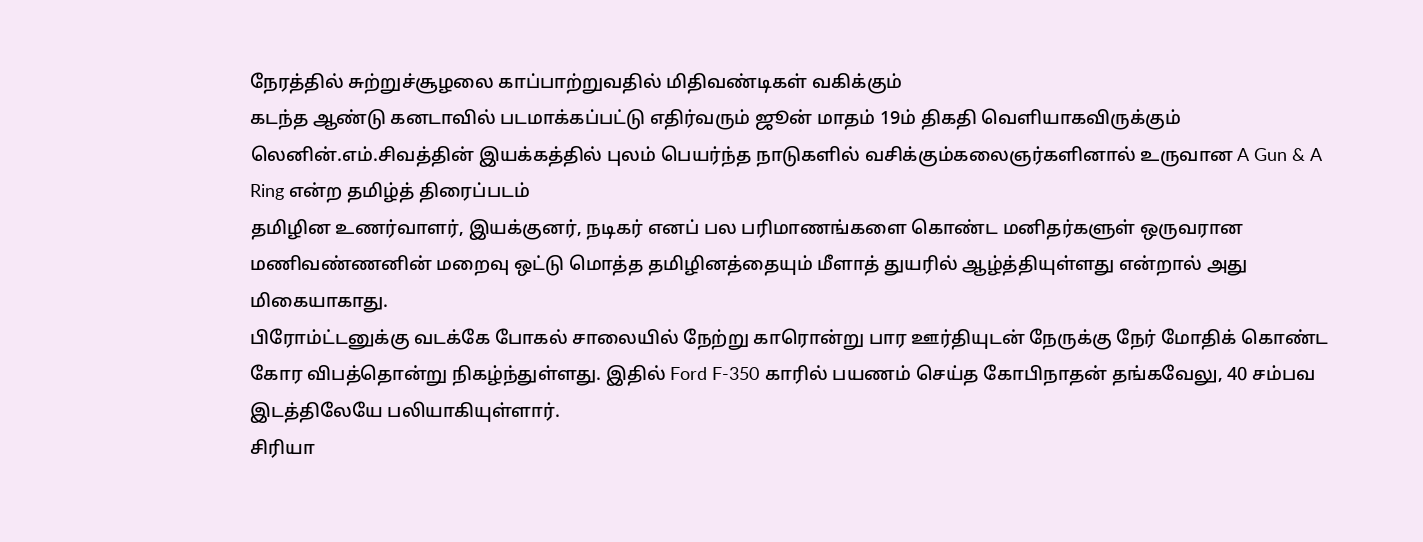நேரத்தில் சுற்றுச்சூழலை காப்பாற்றுவதில் மிதிவண்டிகள் வகிக்கும்
கடந்த ஆண்டு கனடாவில் படமாக்கப்பட்டு எதிர்வரும் ஜூன் மாதம் 19ம் திகதி வெளியாகவிருக்கும் லெனின்.எம்.சிவத்தின் இயக்கத்தில் புலம் பெயர்ந்த நாடுகளில் வசிக்கும்கலைஞர்களினால் உருவான A Gun & A Ring என்ற தமிழ்த் திரைப்படம்
தமிழின உணர்வாளர், இயக்குனர், நடிகர் எனப் பல பரிமாணங்களை கொண்ட மனிதர்களுள் ஒருவரான மணிவண்ணனின் மறைவு ஒட்டு மொத்த தமிழினத்தையும் மீளாத் துயரில் ஆழ்த்தியுள்ளது என்றால் அது மிகையாகாது.
பிரோம்ட்டனுக்கு வடக்கே போகல் சாலையில் நேற்று காரொன்று பார ஊர்தியுடன் நேருக்கு நேர் மோதிக் கொண்ட கோர விபத்தொன்று நிகழ்ந்துள்ளது. இதில் Ford F-350 காரில் பயணம் செய்த கோபிநாதன் தங்கவேலு, 40 சம்பவ இடத்திலேயே பலியாகியுள்ளார்.
சிரியா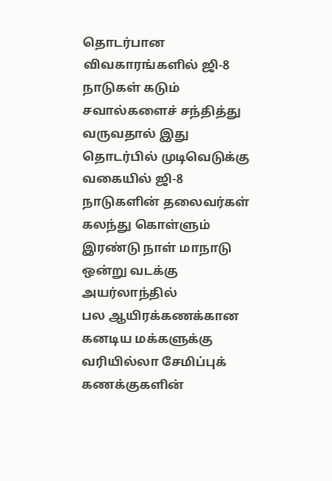தொடர்பான விவகாரங்களில் ஜி-8 நாடுகள் கடும் சவால்களைச் சந்தித்து வருவதால் இது தொடர்பில் முடிவெடுக்கு வகையில் ஜி-8 நாடுகளின் தலைவர்கள் கலந்து கொள்ளும் இரண்டு நாள் மாநாடு ஒன்று வடக்கு அயர்லாந்தில்
பல ஆயிரக்கணக்கான கனடிய மக்களுக்கு வரியில்லா சேமிப்புக் கணக்குகளின்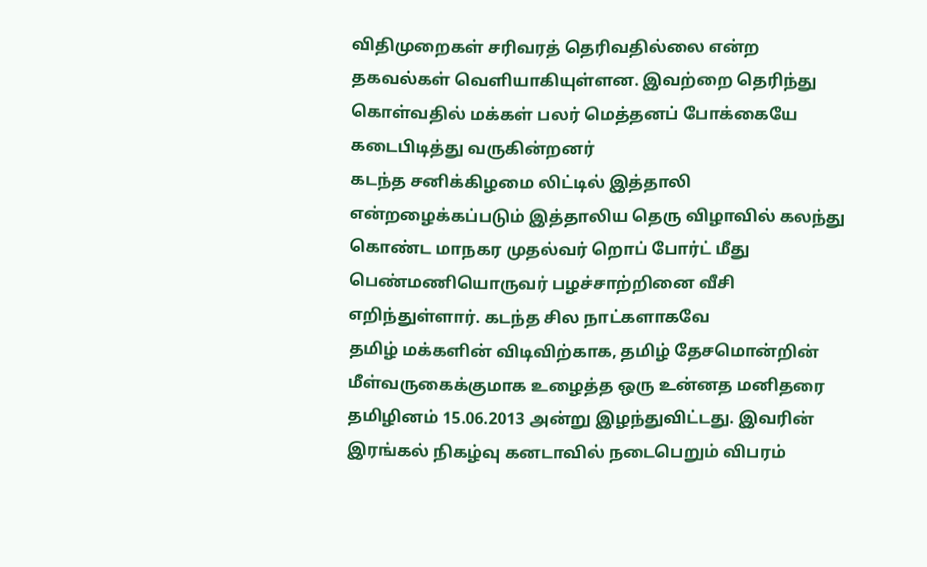விதிமுறைகள் சரிவரத் தெரிவதில்லை என்ற தகவல்கள் வெளியாகியுள்ளன. இவற்றை தெரிந்து கொள்வதில் மக்கள் பலர் மெத்தனப் போக்கையே கடைபிடித்து வருகின்றனர்
கடந்த சனிக்கிழமை லிட்டில் இத்தாலி என்றழைக்கப்படும் இத்தாலிய தெரு விழாவில் கலந்து கொண்ட மாநகர முதல்வர் றொப் போர்ட் மீது பெண்மணியொருவர் பழச்சாற்றினை வீசி எறிந்துள்ளார். கடந்த சில நாட்களாகவே
தமிழ் மக்களின் விடிவிற்காக, தமிழ் தேசமொன்றின் மீள்வருகைக்குமாக உழைத்த ஒரு உன்னத மனிதரை தமிழினம் 15.06.2013 அன்று இழந்துவிட்டது. இவரின் இரங்கல் நிகழ்வு கனடாவில் நடைபெறும் விபரம்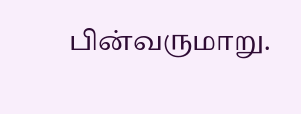பின்வருமாறு.